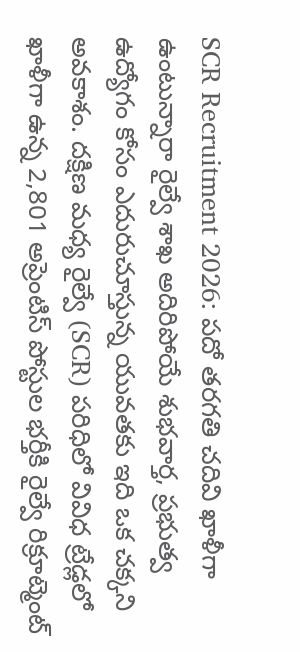SCR Recruitment 2026: పదో తరగతి చదివి ఖాళీగా ఉంటున్నారా రైల్వే శాఖ అదిరిపోయే శుభవార్త, ప్రభుత్వ ఉద్యోగం కోసం ఎదురుచూస్తున్న యువతకు ఇది ఒక చక్కని అవకాశం. దక్షిణ మధ్య రైల్వే (SCR) పరిధిలో వివిధ ట్రేడ్లలో ఖాళీగా ఉన్న 2,801 అప్రెంటిస్ పోస్టుల భర్తీకి రైల్వే రిక్రూట్మెంట్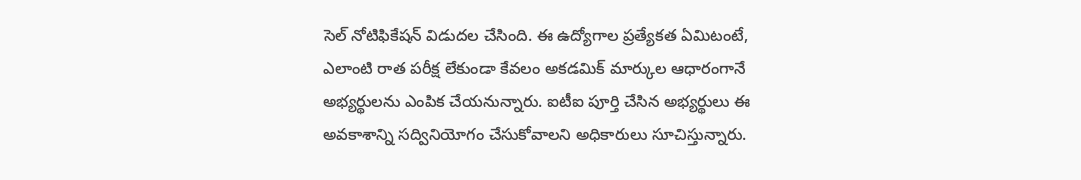సెల్ నోటిఫికేషన్ విడుదల చేసింది. ఈ ఉద్యోగాల ప్రత్యేకత ఏమిటంటే, ఎలాంటి రాత పరీక్ష లేకుండా కేవలం అకడమిక్ మార్కుల ఆధారంగానే అభ్యర్థులను ఎంపిక చేయనున్నారు. ఐటీఐ పూర్తి చేసిన అభ్యర్థులు ఈ అవకాశాన్ని సద్వినియోగం చేసుకోవాలని అధికారులు సూచిస్తున్నారు.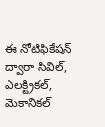ఈ నోటిఫికేషన్ ద్వారా సివిల్, ఎలక్ట్రికల్, మెకానికల్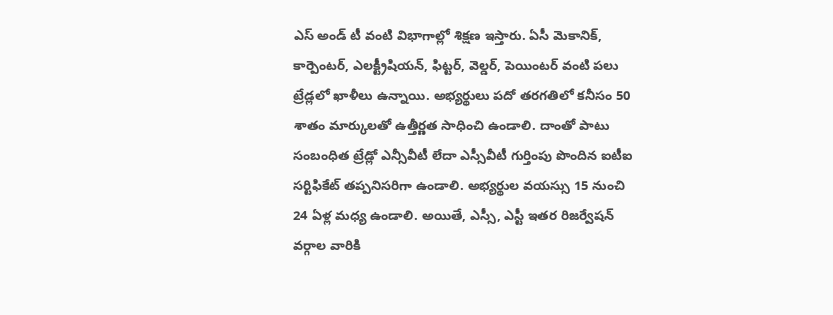ఎస్ అండ్ టీ వంటి విభాగాల్లో శిక్షణ ఇస్తారు. ఏసీ మెకానిక్, కార్పెంటర్, ఎలక్ట్రీషియన్, ఫిట్టర్, వెల్డర్, పెయింటర్ వంటి పలు ట్రేడ్లలో ఖాళీలు ఉన్నాయి. అభ్యర్థులు పదో తరగతిలో కనీసం 50 శాతం మార్కులతో ఉత్తీర్ణత సాధించి ఉండాలి. దాంతో పాటు సంబంధిత ట్రేడ్లో ఎన్సీవీటీ లేదా ఎస్సీవీటీ గుర్తింపు పొందిన ఐటీఐ సర్టిఫికేట్ తప్పనిసరిగా ఉండాలి. అభ్యర్థుల వయస్సు 15 నుంచి 24 ఏళ్ల మధ్య ఉండాలి. అయితే, ఎస్సీ, ఎస్టీ ఇతర రిజర్వేషన్ వర్గాల వారికి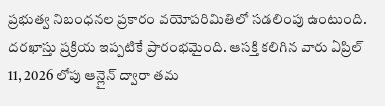ప్రభుత్వ నిబంధనల ప్రకారం వయోపరిమితిలో సడలింపు ఉంటుంది.
దరఖాస్తు ప్రక్రియ ఇప్పటికే ప్రారంభమైంది. ఆసక్తి కలిగిన వారు ఏప్రిల్ 11, 2026 లోపు ఆన్లైన్ ద్వారా తమ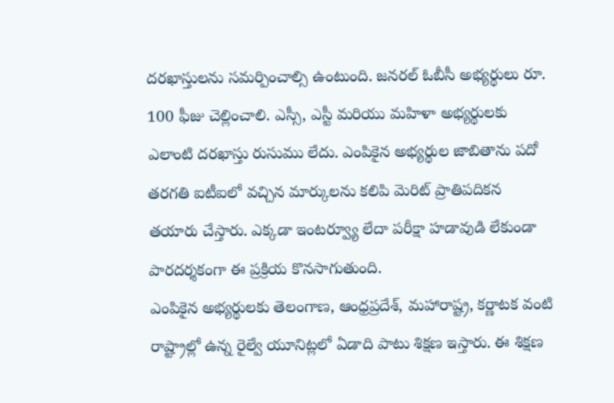దరఖాస్తులను సమర్పించాల్సి ఉంటుంది. జనరల్ ఓబీసీ అభ్యర్థులు రూ. 100 ఫీజు చెల్లించాలి. ఎస్సీ, ఎస్టీ మరియు మహిళా అభ్యర్థులకు ఎలాంటి దరఖాస్తు రుసుము లేదు. ఎంపికైన అభ్యర్థుల జాబితాను పదో తరగతి ఐటీఐలో వచ్చిన మార్కులను కలిపి మెరిట్ ప్రాతిపదికన తయారు చేస్తారు. ఎక్కడా ఇంటర్వ్యూ లేదా పరీక్షా హడావుడి లేకుండా పారదర్శకంగా ఈ ప్రక్రియ కొనసాగుతుంది.
ఎంపికైన అభ్యర్థులకు తెలంగాణ, ఆంధ్రప్రదేశ్, మహారాష్ట్ర, కర్ణాటక వంటి రాష్ట్రాల్లో ఉన్న రైల్వే యూనిట్లలో ఏడాది పాటు శిక్షణ ఇస్తారు. ఈ శిక్షణ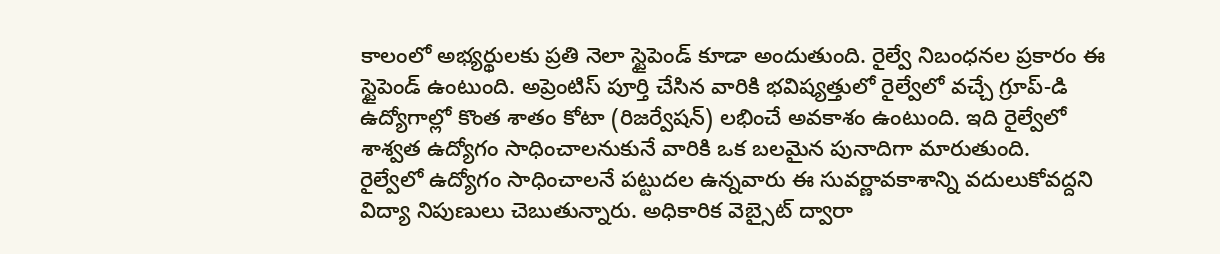కాలంలో అభ్యర్థులకు ప్రతి నెలా స్టైపెండ్ కూడా అందుతుంది. రైల్వే నిబంధనల ప్రకారం ఈ స్టైపెండ్ ఉంటుంది. అప్రెంటిస్ పూర్తి చేసిన వారికి భవిష్యత్తులో రైల్వేలో వచ్చే గ్రూప్-డి ఉద్యోగాల్లో కొంత శాతం కోటా (రిజర్వేషన్) లభించే అవకాశం ఉంటుంది. ఇది రైల్వేలో శాశ్వత ఉద్యోగం సాధించాలనుకునే వారికి ఒక బలమైన పునాదిగా మారుతుంది.
రైల్వేలో ఉద్యోగం సాధించాలనే పట్టుదల ఉన్నవారు ఈ సువర్ణావకాశాన్ని వదులుకోవద్దని విద్యా నిపుణులు చెబుతున్నారు. అధికారిక వెబ్సైట్ ద్వారా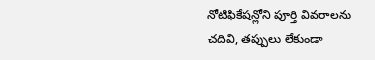నోటిఫికేషన్లోని పూర్తి వివరాలను చదివి, తప్పులు లేకుండా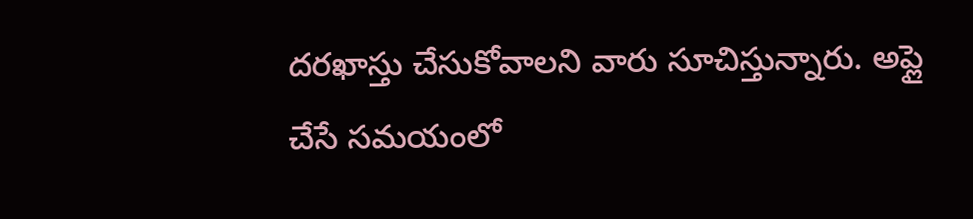దరఖాస్తు చేసుకోవాలని వారు సూచిస్తున్నారు. అప్లై చేసే సమయంలో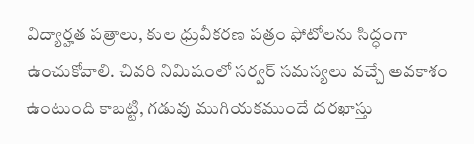విద్యార్హత పత్రాలు, కుల ధ్రువీకరణ పత్రం ఫోటోలను సిద్ధంగా ఉంచుకోవాలి. చివరి నిమిషంలో సర్వర్ సమస్యలు వచ్చే అవకాశం ఉంటుంది కాబట్టి, గడువు ముగియకముందే దరఖాస్తు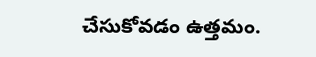చేసుకోవడం ఉత్తమం.